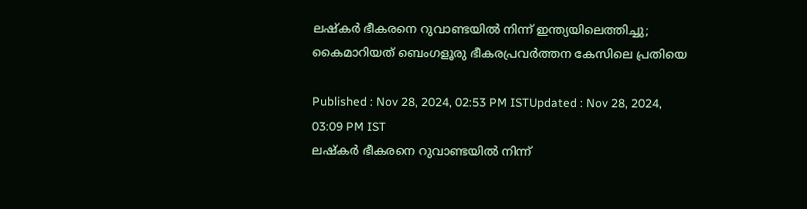ലഷ്‌കർ ഭീകരനെ റുവാണ്ടയിൽ നിന്ന് ഇന്ത്യയിലെത്തിച്ചു; കൈമാറിയത് ബെംഗളൂരു ഭീകരപ്രവർത്തന കേസിലെ പ്രതിയെ

Published : Nov 28, 2024, 02:53 PM ISTUpdated : Nov 28, 2024, 03:09 PM IST
ലഷ്‌കർ ഭീകരനെ റുവാണ്ടയിൽ നിന്ന്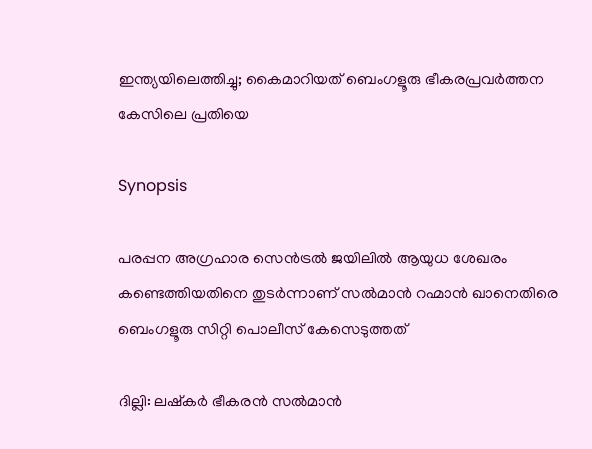ഇന്ത്യയിലെത്തിച്ചു; കൈമാറിയത് ബെംഗളൂരു ഭീകരപ്രവർത്തന കേസിലെ പ്രതിയെ

Synopsis

പരപ്പന അഗ്രഹാര സെൻട്രൽ ജയിലിൽ ആയുധ ശേഖരം കണ്ടെത്തിയതിനെ തുടർന്നാണ് സൽമാൻ റഹ്മാൻ ഖാനെതിരെ ബെംഗളൂരു സിറ്റി പൊലീസ് കേസെടുത്തത്

ദില്ലി: ലഷ്കർ ഭീകരൻ സൽമാൻ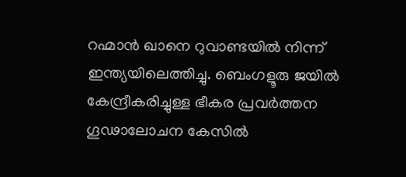റഹ്മാൻ ഖാനെ റുവാണ്ടയിൽ നിന്ന് ഇന്ത്യയിലെത്തിച്ചു. ബെംഗളൂരു ജയിൽ കേന്ദ്രീകരിച്ചുള്ള ഭീകര പ്രവർത്തന ഗൂഢാലോചന കേസിൽ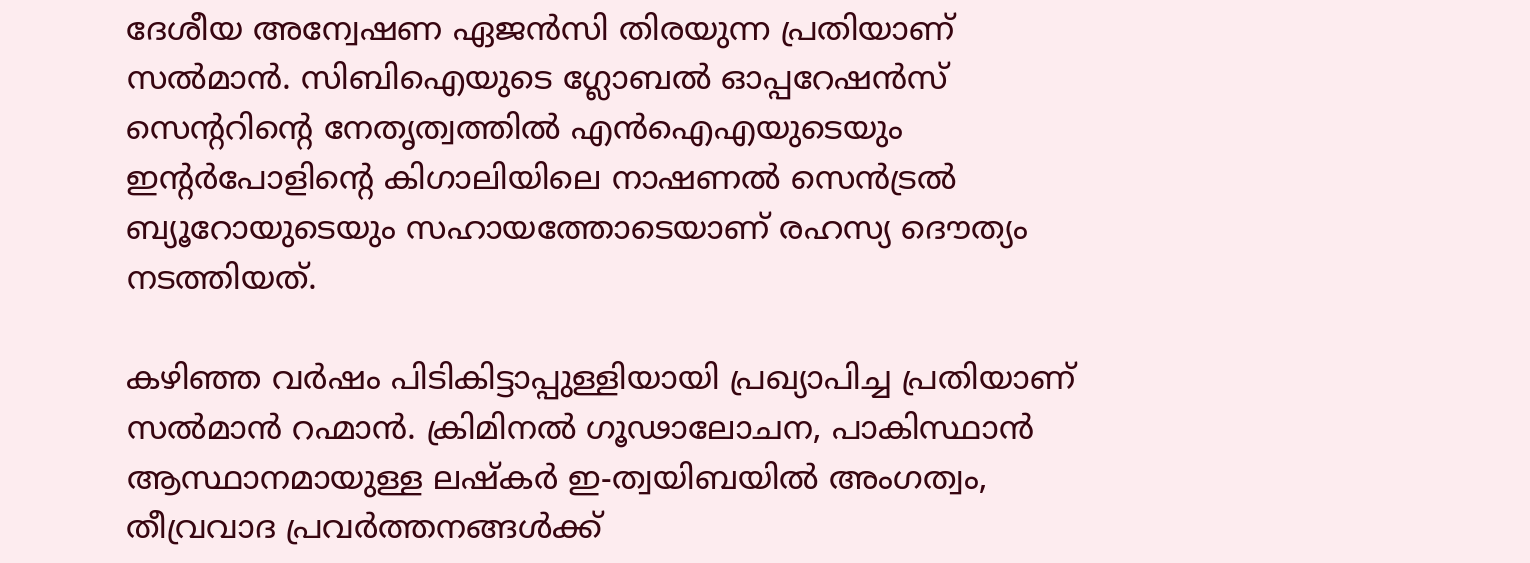ദേശീയ അന്വേഷണ ഏജൻസി തിരയുന്ന പ്രതിയാണ് സൽമാൻ. സിബിഐയുടെ ഗ്ലോബൽ ഓപ്പറേഷൻസ് സെന്‍ററിന്‍റെ നേതൃത്വത്തിൽ എൻഐഎയുടെയും ഇന്‍റർപോളിന്‍റെ കിഗാലിയിലെ നാഷണൽ സെൻട്രൽ ബ്യൂറോയുടെയും സഹായത്തോടെയാണ് രഹസ്യ ദൌത്യം നടത്തിയത്.

കഴിഞ്ഞ വർഷം പിടികിട്ടാപ്പുള്ളിയായി പ്രഖ്യാപിച്ച പ്രതിയാണ് സൽമാൻ റഹ്മാൻ. ക്രിമിനൽ ഗൂഢാലോചന, പാകിസ്ഥാൻ ആസ്ഥാനമായുള്ള ലഷ്‌കർ ഇ-ത്വയിബയിൽ അംഗത്വം, തീവ്രവാദ പ്രവർത്തനങ്ങൾക്ക്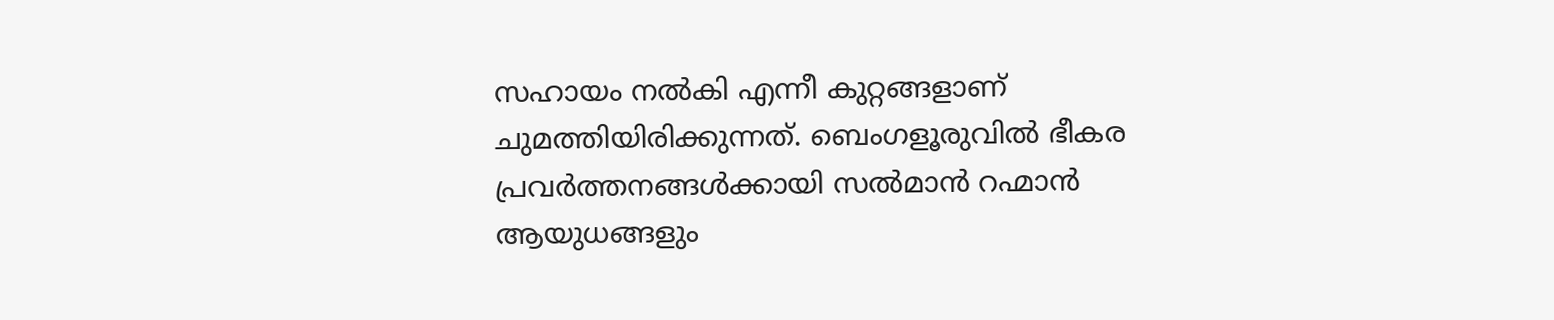സഹായം നൽകി എന്നീ കുറ്റങ്ങളാണ് ചുമത്തിയിരിക്കുന്നത്. ബെംഗളൂരുവിൽ ഭീകര പ്രവർത്തനങ്ങൾക്കായി സൽമാൻ റഹ്മാൻ ആയുധങ്ങളും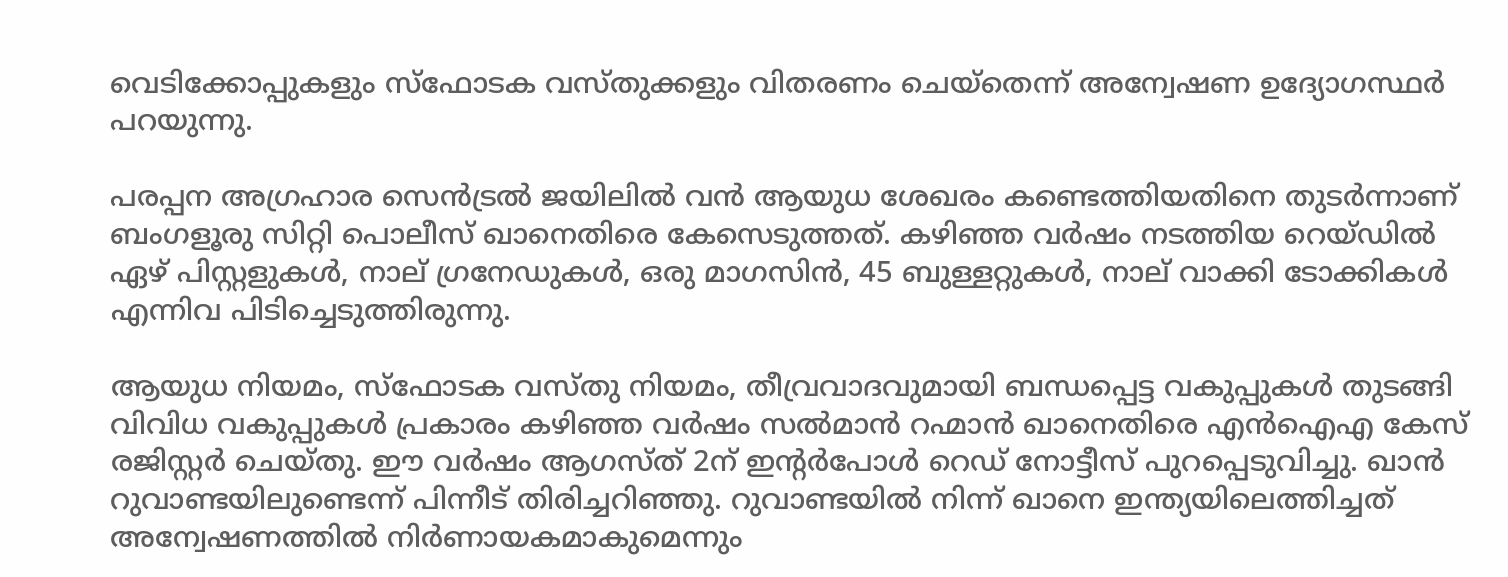വെടിക്കോപ്പുകളും സ്‌ഫോടക വസ്തുക്കളും വിതരണം ചെയ്തെന്ന് അന്വേഷണ ഉദ്യോഗസ്ഥർ പറയുന്നു.

പരപ്പന അഗ്രഹാര സെൻട്രൽ ജയിലിൽ വൻ ആയുധ ശേഖരം കണ്ടെത്തിയതിനെ തുടർന്നാണ് ബംഗളൂരു സിറ്റി പൊലീസ് ഖാനെതിരെ കേസെടുത്തത്. കഴിഞ്ഞ വർഷം നടത്തിയ റെയ്ഡിൽ ഏഴ് പിസ്റ്റളുകൾ, നാല് ഗ്രനേഡുകൾ, ഒരു മാഗസിൻ, 45 ബുള്ളറ്റുകൾ, നാല് വാക്കി ടോക്കികൾ എന്നിവ പിടിച്ചെടുത്തിരുന്നു.

ആയുധ നിയമം, സ്‌ഫോടക വസ്തു നിയമം, തീവ്രവാദവുമായി ബന്ധപ്പെട്ട വകുപ്പുകൾ തുടങ്ങി വിവിധ വകുപ്പുകൾ പ്രകാരം കഴിഞ്ഞ വർഷം സൽമാൻ റഹ്മാൻ ഖാനെതിരെ എൻഐഎ കേസ് രജിസ്റ്റർ ചെയ്തു. ഈ വർഷം ആഗസ്ത് 2ന് ഇന്‍റർപോൾ റെഡ് നോട്ടീസ് പുറപ്പെടുവിച്ചു. ഖാൻ റുവാണ്ടയിലുണ്ടെന്ന് പിന്നീട് തിരിച്ചറിഞ്ഞു. റുവാണ്ടയിൽ നിന്ന് ഖാനെ ഇന്ത്യയിലെത്തിച്ചത് അന്വേഷണത്തിൽ നിർണായകമാകുമെന്നും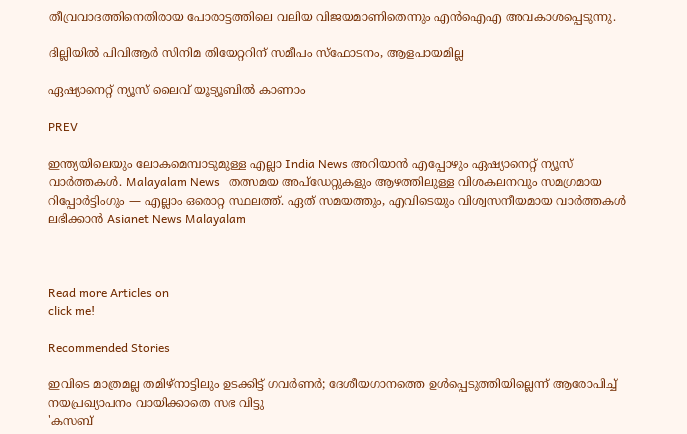തീവ്രവാദത്തിനെതിരായ പോരാട്ടത്തിലെ വലിയ വിജയമാണിതെന്നും എൻഐഎ അവകാശപ്പെടുന്നു.

ദില്ലിയിൽ പിവിആർ സിനിമ തിയേറ്ററിന് സമീപം സ്ഫോടനം, ആളപായമില്ല

ഏഷ്യാനെറ്റ് ന്യൂസ് ലൈവ് യൂട്യൂബിൽ കാണാം

PREV

ഇന്ത്യയിലെയും ലോകമെമ്പാടുമുള്ള എല്ലാ India News അറിയാൻ എപ്പോഴും ഏഷ്യാനെറ്റ് ന്യൂസ് വാർത്തകൾ. Malayalam News   തത്സമയ അപ്‌ഡേറ്റുകളും ആഴത്തിലുള്ള വിശകലനവും സമഗ്രമായ റിപ്പോർട്ടിംഗും — എല്ലാം ഒരൊറ്റ സ്ഥലത്ത്. ഏത് സമയത്തും, എവിടെയും വിശ്വസനീയമായ വാർത്തകൾ ലഭിക്കാൻ Asianet News Malayalam



Read more Articles on
click me!

Recommended Stories

ഇവിടെ മാത്രമല്ല തമിഴ്നാട്ടിലും ഉടക്കിട്ട് ഗവർണർ; ദേശീയഗാനത്തെ ഉൾപ്പെടുത്തിയില്ലെന്ന് ആരോപിച്ച് നയപ്രഖ്യാപനം വായിക്കാതെ സഭ വിട്ടു
'കസബ്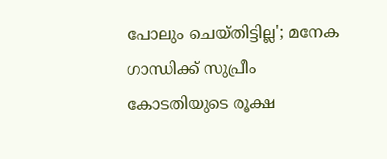പോലും ചെയ്തിട്ടില്ല'; മനേക ഗാന്ധിക്ക് സുപ്രീം കോടതിയുടെ രൂക്ഷ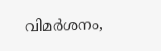വിമർശനം,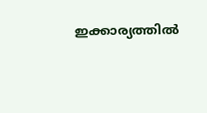ഇക്കാര്യത്തില്‍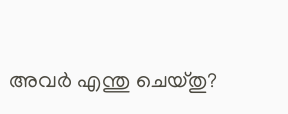അവർ എന്തു ചെയ്തു?